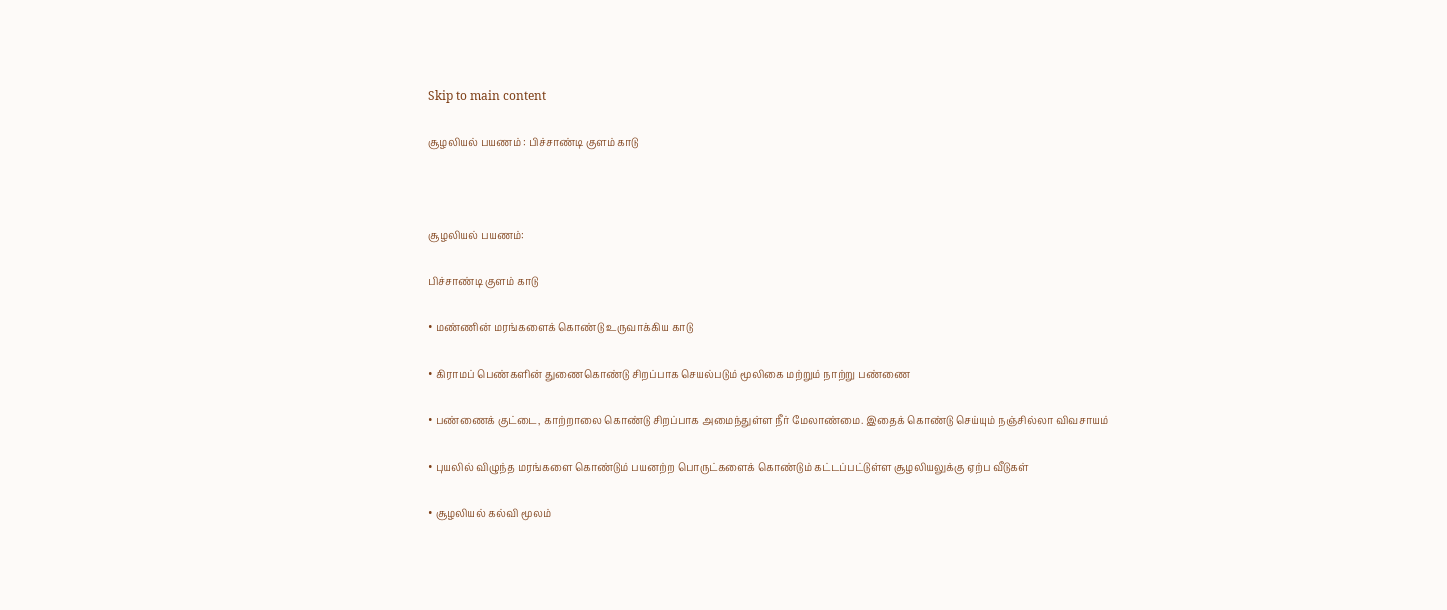Skip to main content

சூழலியல் பயணம் : பிச்சாண்டி குளம் காடு



சூழலியல் பயணம்:

பிச்சாண்டி குளம் காடு

• மண்ணின் மரங்களைக் கொண்டு உருவாக்கிய காடு

• கிராமப் பெண்களின் துணைகொண்டு சிறப்பாக செயல்படும் மூலிகை மற்றும் நாற்று பண்ணை

• பண்ணைக் குட்டை, காற்றாலை கொண்டு சிறப்பாக அமைந்துள்ள நீர் மேலாண்மை. இதைக் கொண்டு செய்யும் நஞ்சில்லா விவசாயம்

• புயலில் விழுந்த மரங்களை கொண்டும் பயனற்ற பொருட்களைக் கொண்டும் கட்டப்பட்டுள்ள சூழலியலுக்கு ஏற்ப வீடுகள்

• சூழலியல் கல்வி மூலம்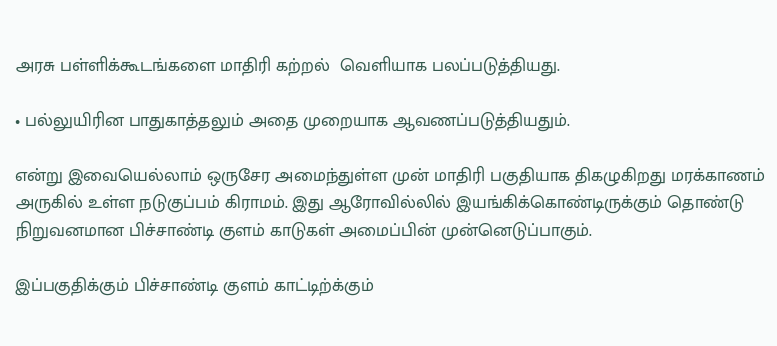அரசு பள்ளிக்கூடங்களை மாதிரி கற்றல்  வெளியாக பலப்படுத்தியது.

• பல்லுயிரின பாதுகாத்தலும் அதை முறையாக ஆவணப்படுத்தியதும்.

என்று இவையெல்லாம் ஒருசேர அமைந்துள்ள முன் மாதிரி பகுதியாக திகழுகிறது மரக்காணம் அருகில் உள்ள நடுகுப்பம் கிராமம். இது ஆரோவில்லில் இயங்கிக்கொண்டிருக்கும் தொண்டு நிறுவனமான பிச்சாண்டி குளம் காடுகள் அமைப்பின் முன்னெடுப்பாகும்.

இப்பகுதிக்கும் பிச்சாண்டி குளம் காட்டிற்க்கும்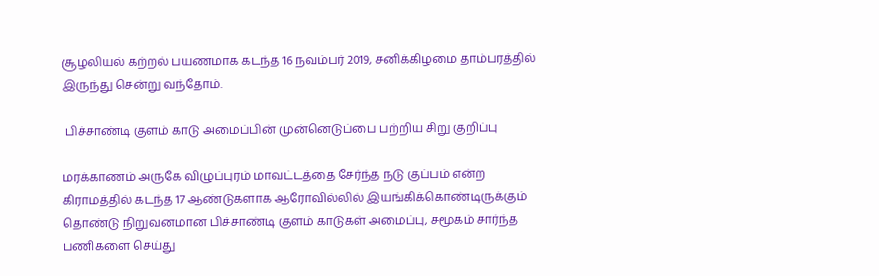சூழலியல் கற்றல் பயணமாக கடந்த 16 நவம்பர் 2019, சனிக்கிழமை தாம்பரத்தில் இருந்து சென்று வந்தோம்.

 பிச்சாண்டி குளம் காடு அமைப்பின் முன்னெடுப்பை பற்றிய சிறு குறிப்பு

மரக்காணம் அருகே விழுப்புரம் மாவட்டத்தை சேர்ந்த நடு குப்பம் என்ற கிராமத்தில் கடந்த 17 ஆண்டுகளாக ஆரோவில்லில் இயங்கிக்கொண்டிருக்கும் தொண்டு நிறுவனமான பிச்சாண்டி குளம் காடுகள் அமைப்பு, சமூகம் சார்ந்த பணிகளை செய்து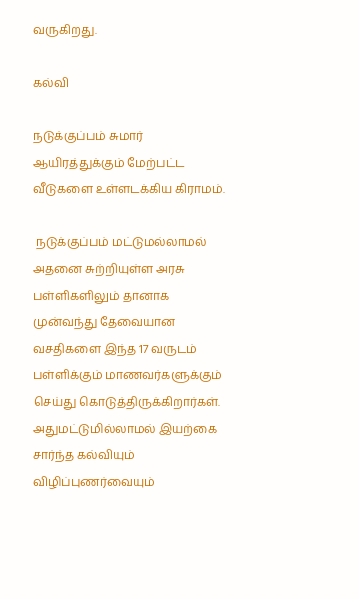வருகிறது.

கல்வி

நடுக்குப்பம் சுமார் ஆயிரத்துக்கும் மேற்பட்ட வீடுகளை உள்ளடக்கிய கிராமம்.

 நடுக்குப்பம் மட்டுமல்லாமல் அதனை சுற்றியுள்ள அரசு பள்ளிகளிலும் தானாக முன்வந்து தேவையான வசதிகளை இந்த 17 வருடம் பள்ளிக்கும் மாணவர்களுக்கும் செய்து கொடுத்திருக்கிறார்கள். அதுமட்டுமில்லாமல் இயற்கை சார்ந்த கல்வியும் விழிப்புணர்வையும்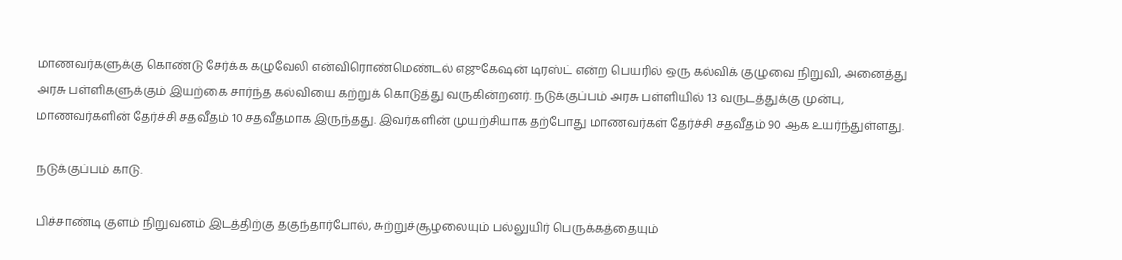மாணவர்களுக்கு கொண்டு சேர்க்க கழுவேலி என்விரொண்மெண்டல் எஜுகேஷன் டிரஸ்ட் என்ற பெயரில் ஒரு கல்விக் குழுவை நிறுவி, அனைத்து அரசு பள்ளிகளுக்கும் இயற்கை சார்ந்த கல்வியை கற்றுக் கொடுத்து வருகின்றனர். நடுக்குப்பம் அரசு பள்ளியில் 13 வருடத்துக்கு முன்பு, மாணவர்களின் தேர்ச்சி சதவீதம் 10 சதவீதமாக இருந்தது. இவர்களின் முயற்சியாக தற்போது மாணவர்கள் தேர்ச்சி சதவீதம் 90 ஆக உயர்ந்துள்ளது.

நடுக்குப்பம் காடு.

பிச்சாண்டி குளம் நிறுவனம் இடத்திற்கு தகுந்தார்போல், சுற்றுச்சூழலையும் பல்லுயிர் பெருக்கத்தையும்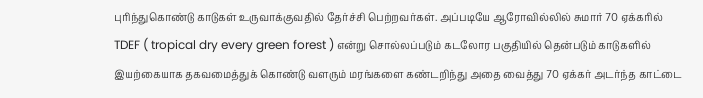புரிந்துகொண்டு காடுகள் உருவாக்குவதில் தேர்ச்சி பெற்றவர்கள். அப்படியே ஆரோவில்லில் சுமார் 70 ஏக்கரில் TDEF ( tropical dry every green forest ) என்று சொல்லப்படும் கடலோர பகுதியில் தென்படும் காடுகளில் இயற்கையாக தகவமைத்துக் கொண்டு வளரும் மரங்களை கண்டறிந்து அதை வைத்து 70 ஏக்கர் அடர்ந்த காட்டை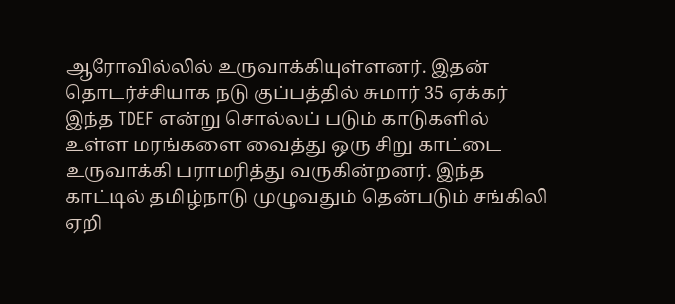ஆரோவில்லில் உருவாக்கியுள்ளனர். இதன் தொடர்ச்சியாக நடு குப்பத்தில் சுமார் 35 ஏக்கர் இந்த TDEF என்று சொல்லப் படும் காடுகளில் உள்ள மரங்களை வைத்து ஒரு சிறு காட்டை உருவாக்கி பராமரித்து வருகின்றனர். இந்த காட்டில் தமிழ்நாடு முழுவதும் தென்படும் சங்கிலி ஏறி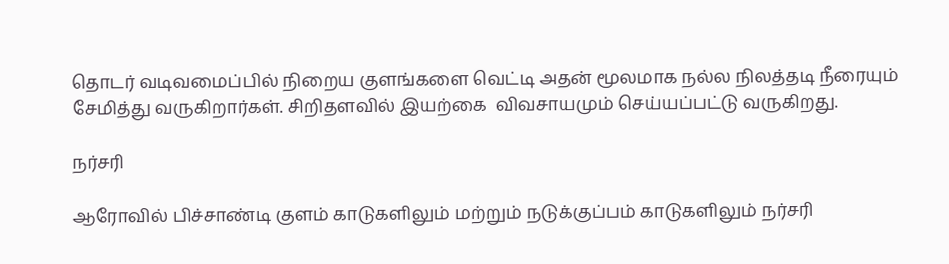தொடர் வடிவமைப்பில் நிறைய குளங்களை வெட்டி அதன் மூலமாக நல்ல நிலத்தடி நீரையும் சேமித்து வருகிறார்கள். சிறிதளவில் இயற்கை  விவசாயமும் செய்யப்பட்டு வருகிறது.

நர்சரி

ஆரோவில் பிச்சாண்டி குளம் காடுகளிலும் மற்றும் நடுக்குப்பம் காடுகளிலும் நர்சரி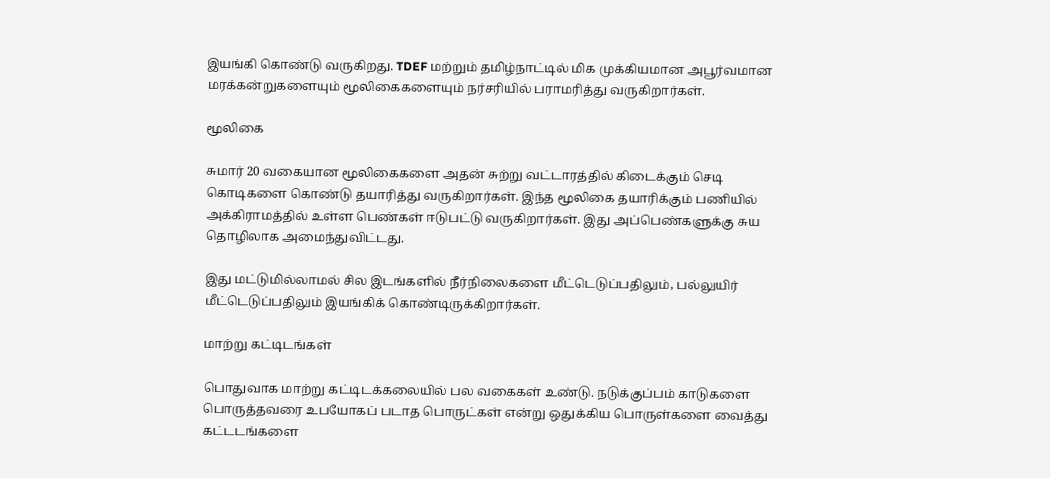இயங்கி கொண்டு வருகிறது. TDEF மற்றும் தமிழ்நாட்டில் மிக முக்கியமான அபூர்வமான மரக்கன்றுகளையும் மூலிகைகளையும் நர்சரியில் பராமரித்து வருகிறார்கள்.

மூலிகை

சுமார் 20 வகையான மூலிகைகளை அதன் சுற்று வட்டாரத்தில் கிடைக்கும் செடி கொடிகளை கொண்டு தயாரித்து வருகிறார்கள். இந்த மூலிகை தயாரிக்கும் பணியில் அக்கிராமத்தில் உள்ள பெண்கள் ஈடுபட்டு வருகிறார்கள். இது அப்பெண்களுக்கு சுய தொழிலாக அமைந்துவிட்டது.

இது மட்டுமில்லாமல் சில இடங்களில் நீர்நிலைகளை மீட்டெடுப்பதிலும், பல்லுயிர் மீட்டெடுப்பதிலும் இயங்கிக் கொண்டிருக்கிறார்கள்.

மாற்று கட்டிடங்கள்

பொதுவாக மாற்று கட்டிடக்கலையில் பல வகைகள் உண்டு. நடுக்குப்பம் காடுகளை பொருத்தவரை உபயோகப் படாத பொருட்கள் என்று ஒதுக்கிய பொருள்களை வைத்து கட்டடங்களை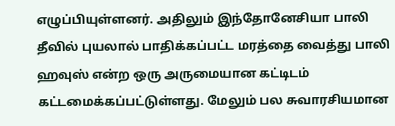எழுப்பியுள்ளனர். அதிலும் இந்தோனேசியா பாலி தீவில் புயலால் பாதிக்கப்பட்ட மரத்தை வைத்து பாலி ஹவுஸ் என்ற ஒரு அருமையான கட்டிடம் கட்டமைக்கப்பட்டுள்ளது. மேலும் பல சுவாரசியமான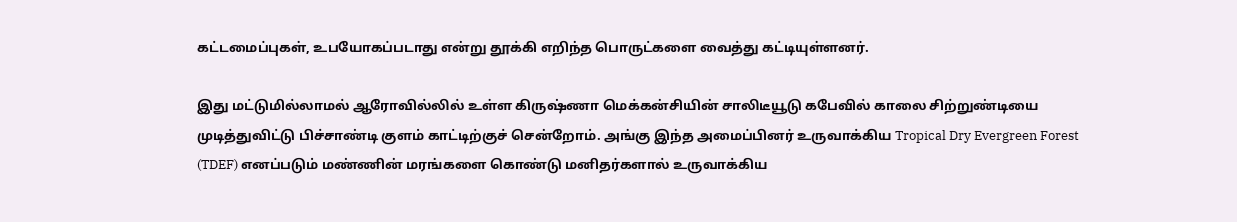கட்டமைப்புகள், உபயோகப்படாது என்று தூக்கி எறிந்த பொருட்களை வைத்து கட்டியுள்ளனர்.

இது மட்டுமில்லாமல் ஆரோவில்லில் உள்ள கிருஷ்ணா மெக்கன்சியின் சாலிடீயூடு கபேவில் காலை சிற்றுண்டியை முடித்துவிட்டு பிச்சாண்டி குளம் காட்டிற்குச் சென்றோம். அங்கு இந்த அமைப்பினர் உருவாக்கிய Tropical Dry Evergreen Forest (TDEF) எனப்படும் மண்ணின் மரங்களை கொண்டு மனிதர்களால் உருவாக்கிய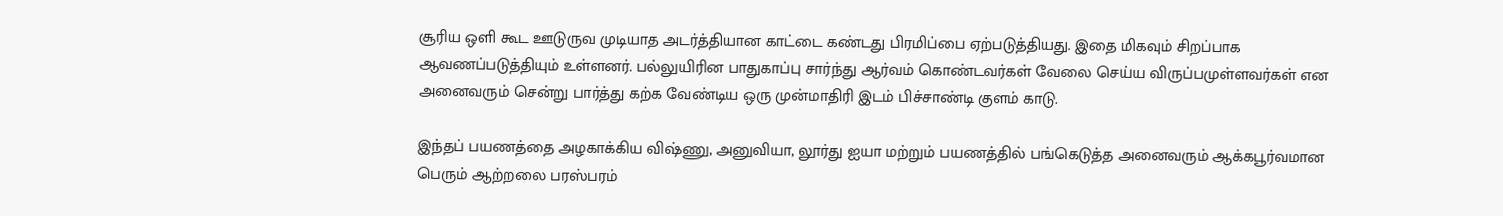சூரிய ஒளி கூட ஊடுருவ முடியாத அடர்த்தியான காட்டை கண்டது பிரமிப்பை ஏற்படுத்தியது. இதை மிகவும் சிறப்பாக  ஆவணப்படுத்தியும் உள்ளனர். பல்லுயிரின பாதுகாப்பு சார்ந்து ஆர்வம் கொண்டவர்கள் வேலை செய்ய விருப்பமுள்ளவர்கள் என அனைவரும் சென்று பார்த்து கற்க வேண்டிய ஒரு முன்மாதிரி இடம் பிச்சாண்டி குளம் காடு.

இந்தப் பயணத்தை அழகாக்கிய விஷ்ணு, அனுவியா, லூர்து ஐயா மற்றும் பயணத்தில் பங்கெடுத்த அனைவரும் ஆக்கபூர்வமான பெரும் ஆற்றலை பரஸ்பரம்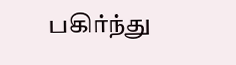பகிர்ந்து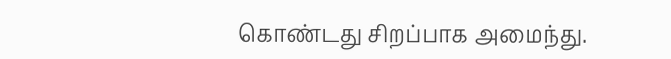கொண்டது சிறப்பாக அமைந்து.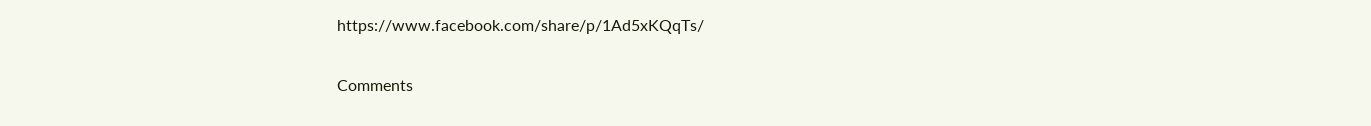https://www.facebook.com/share/p/1Ad5xKQqTs/

Comments